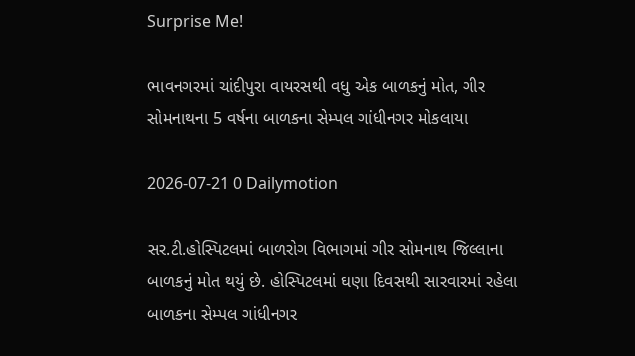Surprise Me!

ભાવનગરમાં ચાંદીપુરા વાયરસથી વધુ એક બાળકનું મોત, ગીર સોમનાથના 5 વર્ષના બાળકના સેમ્પલ ગાંધીનગર મોકલાયા

2026-07-21 0 Dailymotion

સર.ટી.હોસ્પિટલમાં બાળરોગ વિભાગમાં ગીર સોમનાથ જિલ્લાના બાળકનું મોત થયું છે. હોસ્પિટલમાં ઘણા દિવસથી સારવારમાં રહેલા બાળકના સેમ્પલ ગાંધીનગર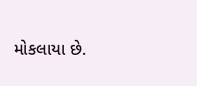મોકલાયા છે.